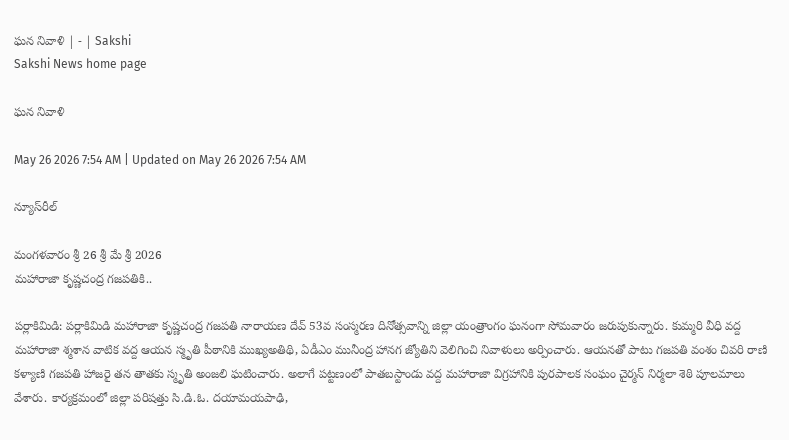ఘన నివాళి | - | Sakshi
Sakshi News home page

ఘన నివాళి

May 26 2026 7:54 AM | Updated on May 26 2026 7:54 AM

న్యూస్‌రీల్‌

మంగళవారం శ్రీ 26 శ్రీ మే శ్రీ 2026
మహారాజా కృష్ణచంద్ర గజపతికి..

పర్లాకిమిడి: పర్లాకిమిడి మహారాజా కృష్ణచంద్ర గజపతి నారాయణ దేవ్‌ 53వ సంస్మరణ దినోత్సవాన్ని జిల్లా యంత్రాంగం ఘనంగా సోమవారం జరుపుకున్నారు. కుమ్మరి వీధి వద్ద మహారాజా శ్మశాన వాటిక వద్ద ఆయన స్మృతి పీఠానికి ముఖ్యఅతిథి, ఏడీఎం మునీంద్ర హానగ జ్యోతిని వెలిగించి నివాళులు అర్పించారు. ఆయనతో పాటు గజపతి వంశం చివరి రాణి కళ్యాణి గజపతి హాజరై తన తాతకు స్మృతి అంజలి ఘటించారు. అలాగే పట్టణంలో పాతబస్టాండు వద్ద మహారాజా విగ్రహానికి పురపాలక సంఘం చైర్మన్‌ నిర్మలా శెఠి పూలమాలు వేశారు. కార్యక్రమంలో జిల్లా పరిషత్తు సి.డి.ఓ. దయామయపాఢి,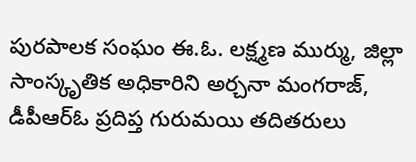పురపాలక సంఘం ఈ.ఓ. లక్ష్మణ ముర్ము, జిల్లా సాంస్కృతిక అధికారిని అర్చనా మంగరాజ్‌, డీపీఆర్‌ఓ ప్రదిప్త గురుమయి తదితరులు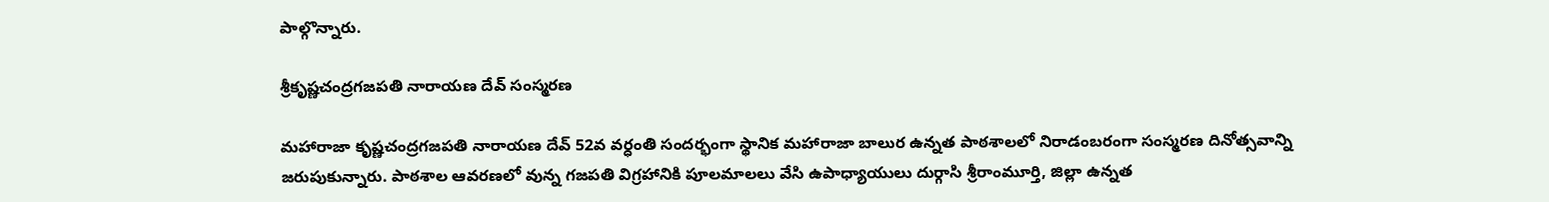పాల్గొన్నారు.

శ్రీకృష్ణచంద్రగజపతి నారాయణ దేవ్‌ సంస్మరణ

మహారాజా కృష్ణచంద్రగజపతి నారాయణ దేవ్‌ 52వ వర్ధంతి సందర్భంగా స్థానిక మహారాజా బాలుర ఉన్నత పాఠశాలలో నిరాడంబరంగా సంస్మరణ దినోత్సవాన్ని జరుపుకున్నారు. పాఠశాల ఆవరణలో వున్న గజపతి విగ్రహానికి పూలమాలలు వేసి ఉపాధ్యాయులు దుర్గాసి శ్రీరాంమూర్తి, జిల్లా ఉన్నత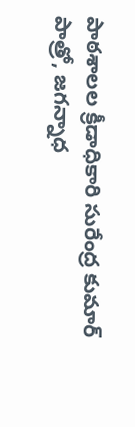పాఠశాలల క్రీడాధికారి సురేంద్ర కుమార్‌ పాత్రో, జగన్నాధ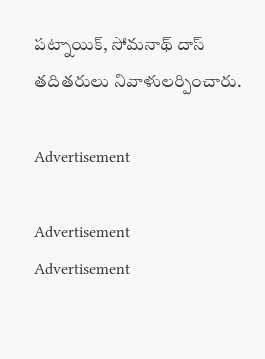పట్నాయిక్‌, సోమనాథ్‌ దాస్‌ తదితరులు నివాళులర్పించారు.

Advertisement

Advertisement
Advertisement